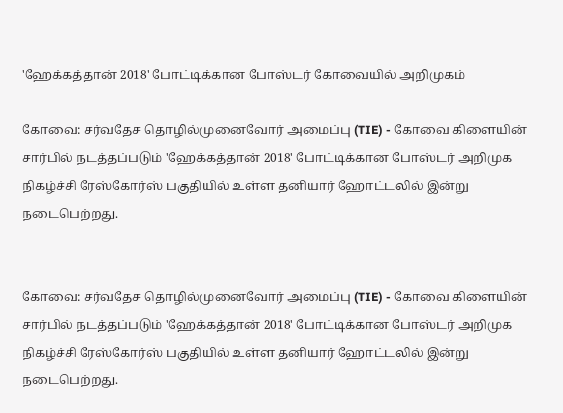'ஹேக்கத்தான் 2018' போட்டிக்கான போஸ்டர் கோவையில் அறிமுகம்

கோவை: சர்வதேச தொழில்முனைவோர் அமைப்பு (TIE) - கோவை கிளையின் சார்பில் நடத்தப்படும் 'ஹேக்கத்தான் 2018' போட்டிக்கான போஸ்டர் அறிமுக நிகழ்ச்சி ரேஸ்கோர்ஸ் பகுதியில் உள்ள தனியார் ஹோட்டலில் இன்று நடைபெற்றது.


கோவை: சர்வதேச தொழில்முனைவோர் அமைப்பு (TIE) - கோவை கிளையின் சார்பில் நடத்தப்படும் 'ஹேக்கத்தான் 2018' போட்டிக்கான போஸ்டர் அறிமுக நிகழ்ச்சி ரேஸ்கோர்ஸ் பகுதியில் உள்ள தனியார் ஹோட்டலில் இன்று நடைபெற்றது.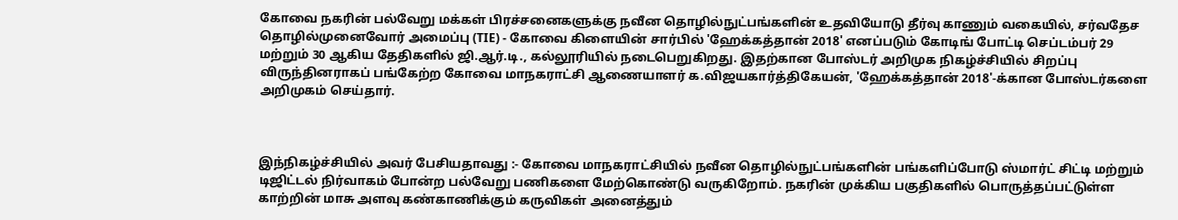கோவை நகரின் பல்வேறு மக்கள் பிரச்சனைகளுக்கு நவீன தொழில்நுட்பங்களின் உதவியோடு தீர்வு காணும் வகையில், சர்வதேச தொழில்முனைவோர் அமைப்பு (TIE) - கோவை கிளையின் சார்பில் 'ஹேக்கத்தான் 2018' எனப்படும் கோடிங் போட்டி செப்டம்பர் 29 மற்றும் 30 ஆகிய தேதிகளில் ஜி.ஆர்.டி., கல்லூரியில் நடைபெறுகிறது. இதற்கான போஸ்டர் அறிமுக நிகழ்ச்சியில் சிறப்பு விருந்தினராகப் பங்கேற்ற கோவை மாநகராட்சி ஆணையாளர் க.விஜயகார்த்திகேயன், 'ஹேக்கத்தான் 2018'-க்கான போஸ்டர்களை அறிமுகம் செய்தார்.



இந்நிகழ்ச்சியில் அவர் பேசியதாவது :- கோவை மாநகராட்சியில் நவீன தொழில்நுட்பங்களின் பங்களிப்போடு ஸ்மார்ட் சிட்டி மற்றும் டிஜிட்டல் நிர்வாகம் போன்ற பல்வேறு பணிகளை மேற்கொண்டு வருகிறோம். நகரின் முக்கிய பகுதிகளில் பொருத்தப்பட்டுள்ள காற்றின் மாசு அளவு கண்காணிக்கும் கருவிகள் அனைத்தும்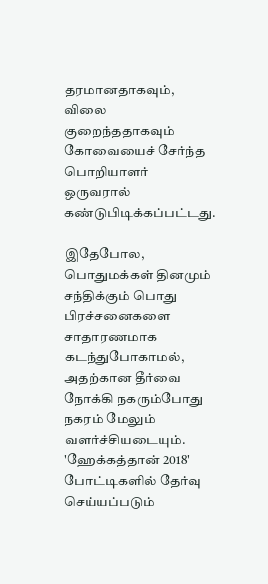தரமானதாகவும், விலை குறைந்ததாகவும் கோவையைச் சேர்ந்த பொறியாளர் ஒருவரால் கண்டுபிடிக்கப்பட்டது.

இதேபோல, பொதுமக்கள் தினமும் சந்திக்கும் பொது பிரச்சனைகளை சாதாரணமாக கடந்துபோகாமல், அதற்கான தீர்வை நோக்கி நகரும்போது நகரம் மேலும் வளர்ச்சியடையும். 'ஹேக்கத்தான் 2018' போட்டிகளில் தேர்வு செய்யப்படும்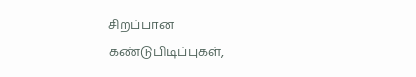சிறப்பான கண்டுபிடிப்புகள்,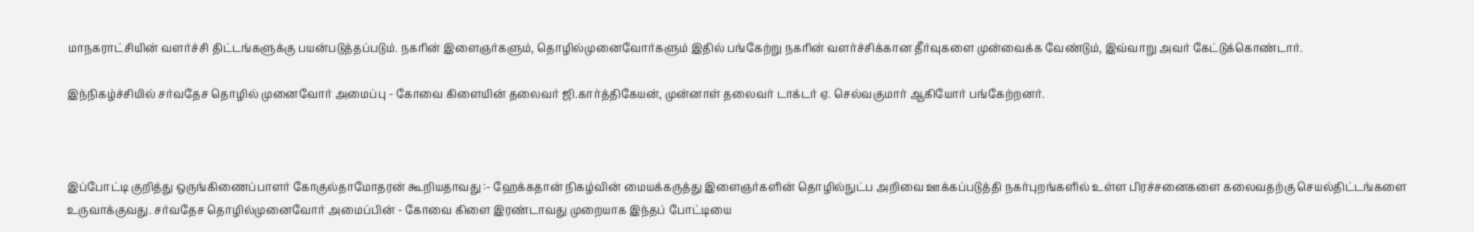மாநகராட்சியின் வளர்ச்சி திட்டங்களுக்கு பயன்படுத்தப்படும். நகரின் இளைஞர்களும், தொழில்முனைவோர்களும் இதில் பங்கேற்று நகரின் வளர்ச்சிக்கான தீர்வுகளை முன்வைக்க வேண்டும், இவ்வாறு அவர் கேட்டுக்கொண்டார்.

இந்நிகழ்ச்சியில் சர்வதேச தொழில் முனைவோர் அமைப்பு - கோவை கிளையின் தலைவர் ஜி.கார்த்திகேயன், முன்னாள் தலைவர் டாக்டர் ஏ. செல்வகுமார் ஆகியோர் பங்கேற்றனர்.



இப்போட்டி குறித்து ஒருங்கிணைப்பாளர் கோகுல்தாமோதரன் கூறியதாவது :- ஹேக்கதான் நிகழ்வின் மையக்கருத்து இளைஞர்களின் தொழில்நுட்ப அறிவை ஊக்கப்படுத்தி நகர்புறங்களில் உள்ள பிரச்சனைகளை கலைவதற்கு செயல்திட்டங்களை உருவாக்குவது. சர்வதேச தொழில்முனைவோர் அமைப்பின் - கோவை கிளை இரண்டாவது முறையாக இந்தப் போட்டியை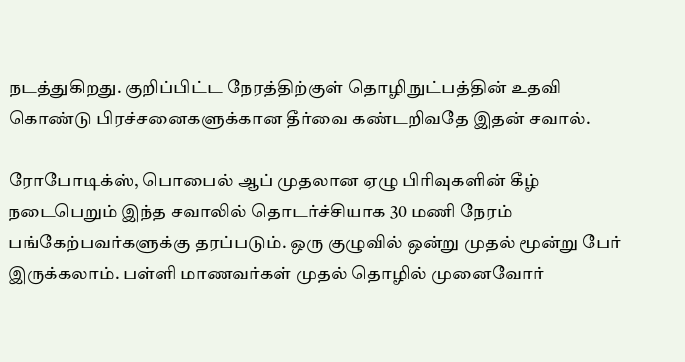நடத்துகிறது. குறிப்பிட்ட நேரத்திற்குள் தொழிநுட்பத்தின் உதவி கொண்டு பிரச்சனைகளுக்கான தீர்வை கண்டறிவதே இதன் சவால்.

ரோபோடிக்ஸ், பொபைல் ஆப் முதலான ஏழு பிரிவுகளின் கீழ் நடைபெறும் இந்த சவாலில் தொடர்ச்சியாக 30 மணி நேரம் பங்கேற்பவர்களுக்கு தரப்படும். ஒரு குழுவில் ஒன்று முதல் மூன்று பேர் இருக்கலாம். பள்ளி மாணவர்கள் முதல் தொழில் முனைவோர்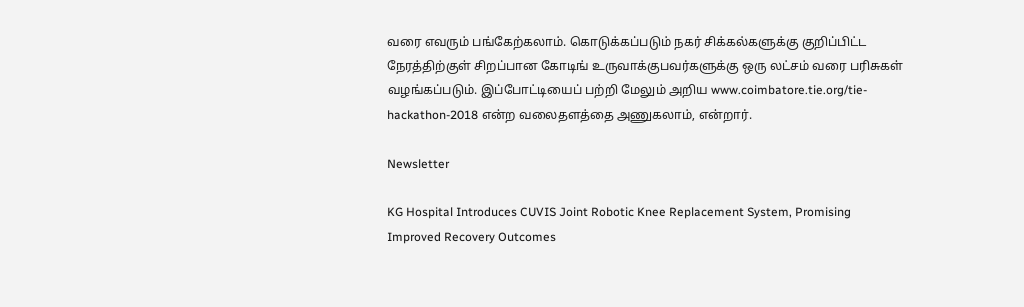வரை எவரும் பங்கேற்கலாம். கொடுக்கப்படும் நகர் சிக்கல்களுக்கு குறிப்பிட்ட நேரத்திற்குள் சிறப்பான கோடிங் உருவாக்குபவர்களுக்கு ஒரு லட்சம் வரை பரிசுகள் வழங்கப்படும். இப்போட்டியைப் பற்றி மேலும் அறிய www.coimbatore.tie.org/tie-hackathon-2018 என்ற வலைதளத்தை அணுகலாம், என்றார்.

Newsletter

KG Hospital Introduces CUVIS Joint Robotic Knee Replacement System, Promising Improved Recovery Outcomes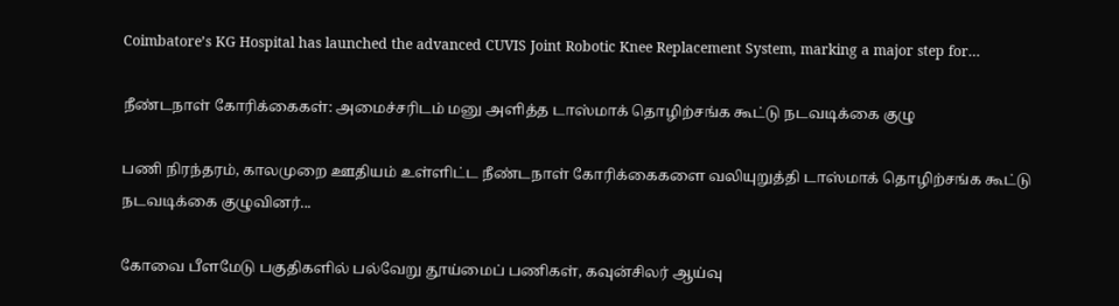Coimbatore’s KG Hospital has launched the advanced CUVIS Joint Robotic Knee Replacement System, marking a major step for...

நீண்டநாள் கோரிக்கைகள்: அமைச்சரிடம் மனு அளித்த டாஸ்மாக் தொழிற்சங்க கூட்டு நடவடிக்கை குழு

பணி நிரந்தரம், காலமுறை ஊதியம் உள்ளிட்ட நீண்டநாள் கோரிக்கைகளை வலியுறுத்தி டாஸ்மாக் தொழிற்சங்க கூட்டு நடவடிக்கை குழுவினர்...

கோவை பீளமேடு பகுதிகளில் பல்வேறு தூய்மைப் பணிகள், கவுன்சிலர் ஆய்வு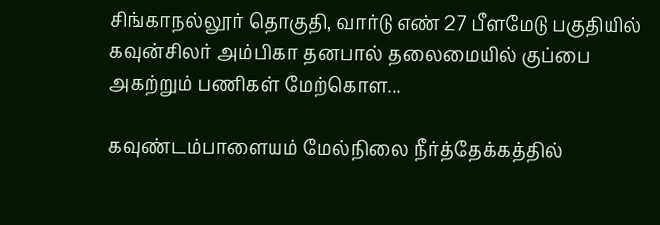சிங்காநல்லூர் தொகுதி, வார்டு எண் 27 பீளமேடு பகுதியில் கவுன்சிலர் அம்பிகா தனபால் தலைமையில் குப்பை அகற்றும் பணிகள் மேற்கொள...

கவுண்டம்பாளையம் மேல்நிலை நீர்த்தேக்கத்தில்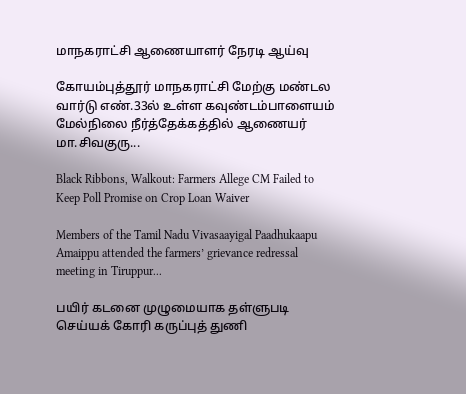மாநகராட்சி ஆணையாளர் நேரடி ஆய்வு

கோயம்புத்தூர் மாநகராட்சி மேற்கு மண்டல வார்டு எண்.33ல் உள்ள கவுண்டம்பாளையம் மேல்நிலை நீர்த்தேக்கத்தில் ஆணையர் மா.சிவகுரு...

Black Ribbons, Walkout: Farmers Allege CM Failed to Keep Poll Promise on Crop Loan Waiver

Members of the Tamil Nadu Vivasaayigal Paadhukaapu Amaippu attended the farmers’ grievance redressal meeting in Tiruppur...

பயிர் கடனை முழுமையாக தள்ளுபடி செய்யக் கோரி கருப்புத் துணி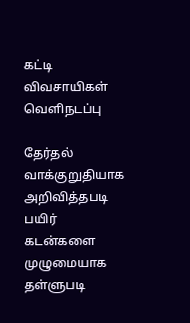கட்டி விவசாயிகள் வெளிநடப்பு

தேர்தல் வாக்குறுதியாக அறிவித்தபடி பயிர் கடன்களை முழுமையாக தள்ளுபடி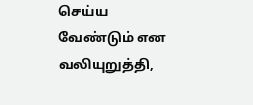செய்ய வேண்டும் என வலியுறுத்தி,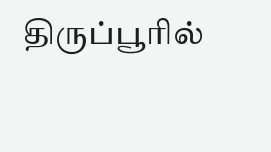திருப்பூரில்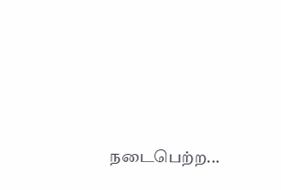நடைபெற்ற...